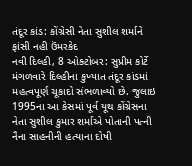તંદૂર કાંડ: કોંગ્રેસી નેતા સુશીલ શર્માને ફાંસી નહી ઉંમરકેદ
નવી દિલ્હી, 8 ઓક્ટોબર: સુપ્રીમ કોર્ટે મંગળવારે દિલ્હીના કુખ્યાત તંદૂર કાંડમાં મહત્વપૂર્ણ ચૂકાદો સંભળાવ્યો છે. જુલાઇ 1995ના આ કેસમાં પૂર્વ યૂથ કોંગ્રેસના નેતા સુશીલ કુમાર શર્માએ પોતાની પત્ની નૈના સાહનીની હત્યાના દોષી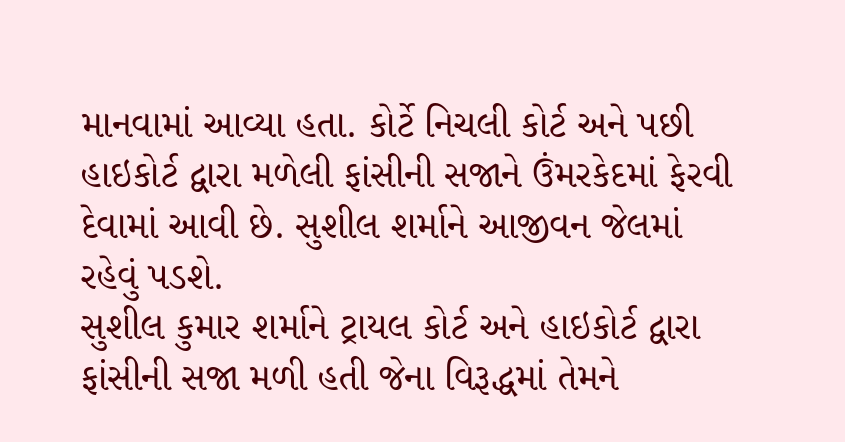માનવામાં આવ્યા હતા. કોર્ટે નિચલી કોર્ટ અને પછી હાઇકોર્ટ દ્વારા મળેલી ફાંસીની સજાને ઉંમરકેદમાં ફેરવી દેવામાં આવી છે. સુશીલ શર્માને આજીવન જેલમાં રહેવું પડશે.
સુશીલ કુમાર શર્માને ટ્રાયલ કોર્ટ અને હાઇકોર્ટ દ્વારા ફાંસીની સજા મળી હતી જેના વિરૂદ્ધમાં તેમને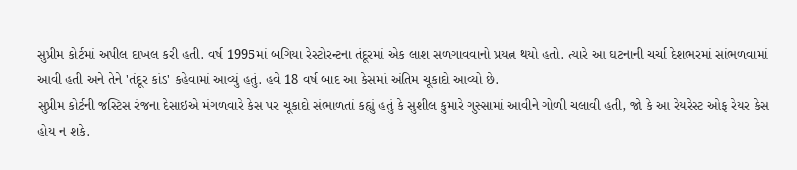સુપ્રીમ કોર્ટમાં અપીલ દાખલ કરી હતી. વર્ષ 1995માં બગિયા રેસ્ટોરન્ટના તંદૂરમાં એક લાશ સળગાવવાનો પ્રયત્ન થયો હતો. ત્યારે આ ઘટનાની ચર્ચા દેશભરમાં સાંભળવામાં આવી હતી અને તેને 'તંદૂર કાંડ' કહેવામાં આવ્યું હતું. હવે 18 વર્ષ બાદ આ કેસમાં અંતિમ ચૂકાદો આવ્યો છે.
સુપ્રીમ કોર્ટની જસ્ટિસ રંજના દેસાઇએ મંગળવારે કેસ પર ચૂકાદો સંભાળતાં કહ્યું હતું કે સુશીલ કુમારે ગુસ્સામાં આવીને ગોળી ચલાવી હતી, જો કે આ રેયરેસ્ટ ઓફ રેયર કેસ હોય ન શકે.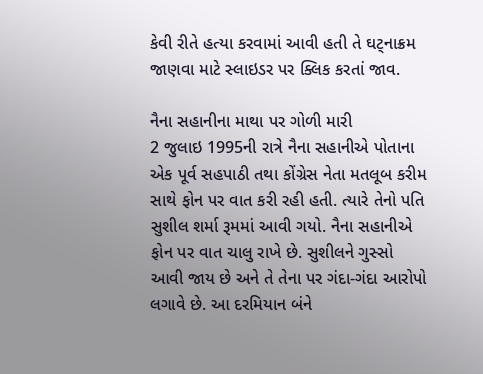કેવી રીતે હત્યા કરવામાં આવી હતી તે ઘટ્નાક્રમ જાણવા માટે સ્લાઇડર પર ક્લિક કરતાં જાવ.

નૈના સહાનીના માથા પર ગોળી મારી
2 જુલાઇ 1995ની રાત્રે નૈના સહાનીએ પોતાના એક પૂર્વ સહપાઠી તથા કોંગ્રેસ નેતા મતલૂબ કરીમ સાથે ફોન પર વાત કરી રહી હતી. ત્યારે તેનો પતિ સુશીલ શર્મા રૂમમાં આવી ગયો. નૈના સહાનીએ ફોન પર વાત ચાલુ રાખે છે. સુશીલને ગુસ્સો આવી જાય છે અને તે તેના પર ગંદા-ગંદા આરોપો લગાવે છે. આ દરમિયાન બંને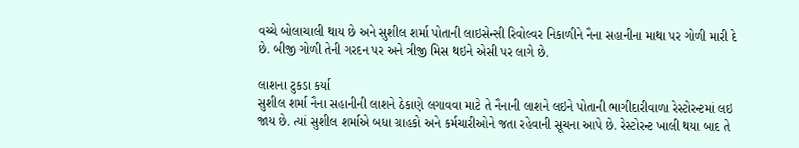વચ્ચે બોલાચાલી થાય છે અને સુશીલ શર્મા પોતાની લાઇસેન્સી રિવોલ્વર નિકાળીને નૈના સહાનીના માથા પર ગોળી મારી દે છે. બીજી ગોળી તેની ગરદન પર અને ત્રીજી મિસ થઇને એસી પર લાગે છે.

લાશના ટુકડા કર્યા
સુશીલ શર્મા નૈના સહાનીની લાશને ઠેકાણે લગાવવા માટે તે નૈનાની લાશને લઇને પોતાની ભાગીદારીવાળા રેસ્ટોરન્ટમાં લઇ જાય છે. ત્યાં સુશીલ શર્માએ બધા ગ્રાહકો અને કર્મચારીઓને જતા રહેવાની સૂચના આપે છે. રેસ્ટોરન્ટ ખાલી થયા બાદ તે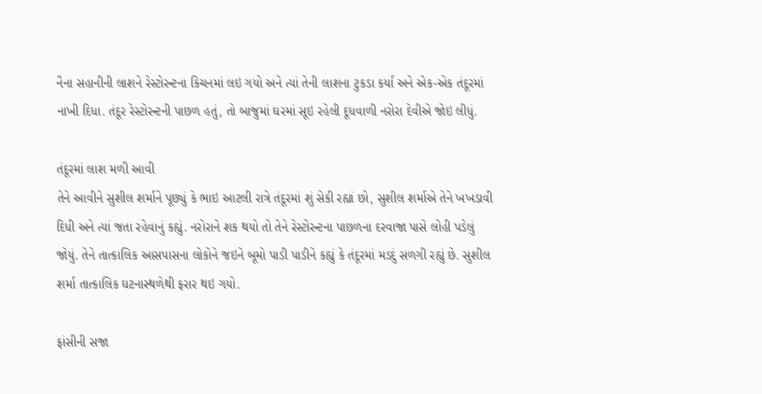નૈના સહાનીની લાશને રેસ્ટોરન્ટના કિચનમાં લઇ ગયો અને ત્યાં તેની લાશના ટુકડા કર્યા અને એક-એક તંદૂરમાં નાખી દિધા. તંદૂર રેસ્ટોરન્ટની પાછળ હતું, તો બાજુમાં ઘરમાં સૂઇ રહેલી દૂધવાળી નરોરા દેવીએ જોઇ લીધું.

તંદૂરમાં લાશ મળી આવી
તેને આવીને સુશીલ શર્માને પૂછ્યું કે ભાઇ આટલી રાત્રે તંદૂરમાં શું સેકી રહ્યાં છો, સુશીલ શર્માએ તેને ખખડાવી દિધી અને ત્યાં જતા રહેવાનું કહ્યું. નરોરાને શક થયો તો તેને રેસ્ટોરન્ટના પાછળના દરવાજા પાસે લોહી પડેલું જોયું. તેને તાત્કાલિક આસપાસના લોકોને જઇને બૂમો પાડી પાડીને કહ્યું કે તંદૂરમાં મડદું સળગી રહ્યું છે. સુશીલ શર્મા તાત્કાલિક ઘટનાસ્થળેથી ફરાર થઇ ગયો.

ફાંસીની સજા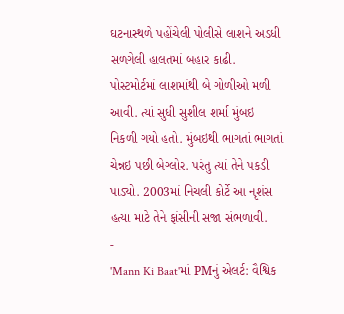ઘટનાસ્થળે પહોંચેલી પોલીસે લાશને અડધી સળગેલી હાલતમાં બહાર કાઢી. પોસ્ટમોર્ટમાં લાશમાંથી બે ગોળીઓ મળી આવી. ત્યાં સુધી સુશીલ શર્મા મુંબઇ નિકળી ગયો હતો. મુંબઇથી ભાગતાં ભાગતાં ચેન્નઇ પછી બેગ્લોર. પરંતુ ત્યાં તેને પકડી પાડ્યો. 2003માં નિચલી કોર્ટે આ નૃશંસ હત્યા માટે તેને ફાંસીની સજા સંભળાવી.
-
'Mann Ki Baat'માં PMનું એલર્ટ: વૈશ્વિક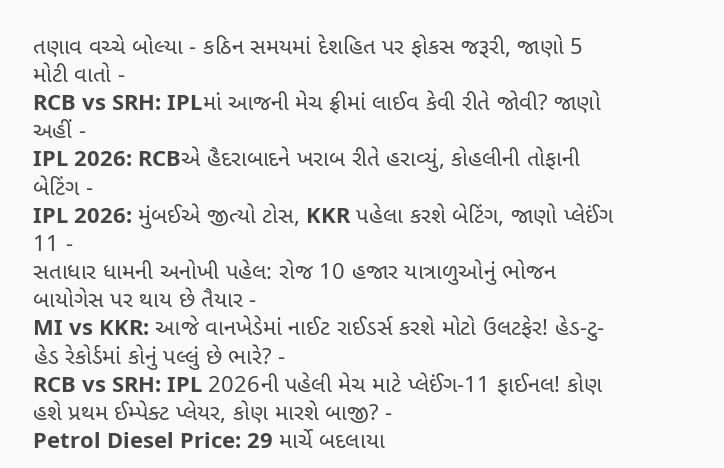તણાવ વચ્ચે બોલ્યા - કઠિન સમયમાં દેશહિત પર ફોકસ જરૂરી, જાણો 5 મોટી વાતો -
RCB vs SRH: IPLમાં આજની મેચ ફ્રીમાં લાઈવ કેવી રીતે જોવી? જાણો અહીં -
IPL 2026: RCBએ હૈદરાબાદને ખરાબ રીતે હરાવ્યું, કોહલીની તોફાની બેટિંગ -
IPL 2026: મુંબઈએ જીત્યો ટોસ, KKR પહેલા કરશે બેટિંગ, જાણો પ્લેઈંગ 11 -
સતાધાર ધામની અનોખી પહેલ: રોજ 10 હજાર યાત્રાળુઓનું ભોજન બાયોગેસ પર થાય છે તૈયાર -
MI vs KKR: આજે વાનખેડેમાં નાઈટ રાઈડર્સ કરશે મોટો ઉલટફેર! હેડ-ટુ-હેડ રેકોર્ડમાં કોનું પલ્લું છે ભારે? -
RCB vs SRH: IPL 2026ની પહેલી મેચ માટે પ્લેઈંગ-11 ફાઈનલ! કોણ હશે પ્રથમ ઈમ્પેક્ટ પ્લેયર, કોણ મારશે બાજી? -
Petrol Diesel Price: 29 માર્ચે બદલાયા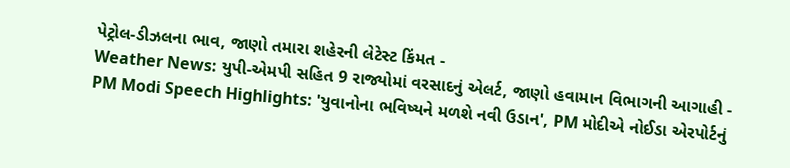પેટ્રોલ-ડીઝલના ભાવ, જાણો તમારા શહેરની લેટેસ્ટ કિંમત -
Weather News: યુપી-એમપી સહિત 9 રાજ્યોમાં વરસાદનું એલર્ટ, જાણો હવામાન વિભાગની આગાહી -
PM Modi Speech Highlights: 'યુવાનોના ભવિષ્યને મળશે નવી ઉડાન', PM મોદીએ નોઈડા એરપોર્ટનું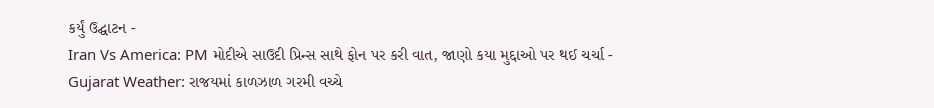કર્યું ઉદ્ઘાટન -
Iran Vs America: PM મોદીએ સાઉદી પ્રિન્સ સાથે ફોન પર કરી વાત, જાણો કયા મુદ્દાઓ પર થઈ ચર્ચા -
Gujarat Weather: રાજયમાં કાળઝાળ ગરમી વચ્ચે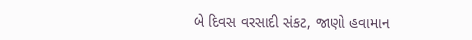બે દિવસ વરસાદી સંકટ, જાણો હવામાન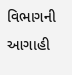વિભાગની આગાહી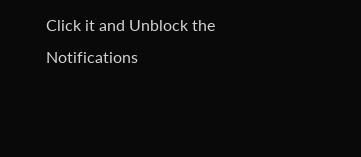Click it and Unblock the Notifications